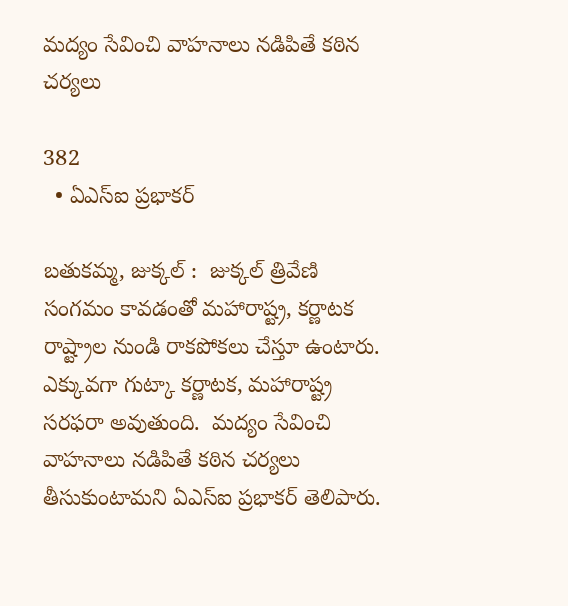మద్యం సేవించి వాహనాలు నడిపితే కఠిన చర్యలు

382
  • ఏఎస్ఐ ప్రభాకర్

బతుకమ్మ, జుక్కల్ :  జుక్కల్ త్రివేణి సంగమం కావడంతో మహారాష్ట్ర, కర్ణాటక రాష్ట్రాల నుండి రాకపోకలు చేస్తూ ఉంటారు.  ఎక్కువగా గుట్కా కర్ణాటక, మహారాష్ట్ర సరఫరా అవుతుంది.  మద్యం సేవించి వాహనాలు నడిపితే కఠిన చర్యలు తీసుకుంటామని ఏఎస్ఐ ప్రభాకర్ తెలిపారు.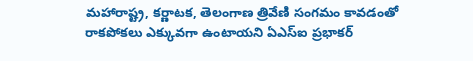మహారాష్ట్ర, కర్ణాటక, తెలంగాణ త్రివేణి సంగమం కావడంతో రాకపోకలు ఎక్కువగా ఉంటాయని ఏఎస్ఐ ప్రభాకర్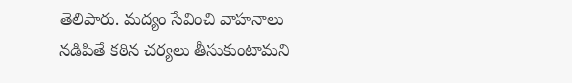తెలిపారు. మద్యం సేవించి వాహనాలు నడిపితే కఠిన చర్యలు తీసుకుంటామని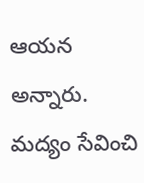ఆయన అన్నారు. మద్యం సేవించి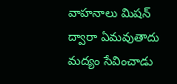వాహనాలు మిషన్ ద్వారా ఏమవుతాదు మద్యం సేవించాడు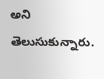అని తెలుసుకున్నారు.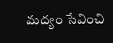మద్యం సేవించి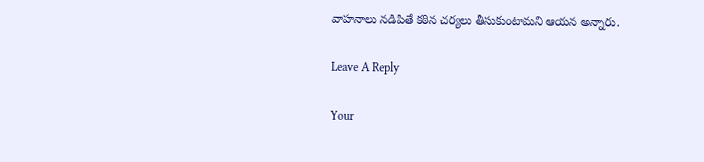వాహనాలు నడిపితే కఠిన చర్యలు తీసుకుంటామని ఆయన అన్నారు.

Leave A Reply

Your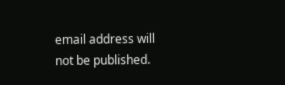email address will not be published.